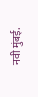नवी मुंबई.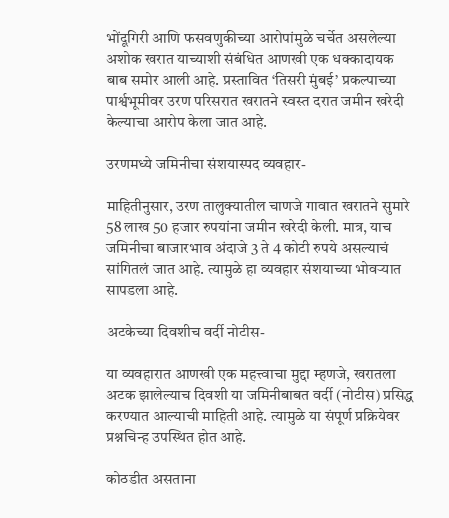भोंदूगिरी आणि फसवणुकीच्या आरोपांमुळे चर्चेत असलेल्या अशोक खरात याच्याशी संबंधित आणखी एक धक्कादायक बाब समोर आली आहे. प्रस्तावित ‘तिसरी मुंबई’ प्रकल्पाच्या पार्श्वभूमीवर उरण परिसरात खरातने स्वस्त दरात जमीन खरेदी केल्याचा आरोप केला जात आहे.

उरणमध्ये जमिनीचा संशयास्पद व्यवहार-

माहितीनुसार, उरण तालुक्यातील चाणजे गावात खरातने सुमारे 58 लाख 50 हजार रुपयांना जमीन खरेदी केली. मात्र, याच जमिनीचा बाजारभाव अंदाजे 3 ते 4 कोटी रुपये असल्याचं सांगितलं जात आहे. त्यामुळे हा व्यवहार संशयाच्या भोवऱ्यात सापडला आहे.

अटकेच्या दिवशीच वर्दी नोटीस-

या व्यवहारात आणखी एक महत्त्वाचा मुद्दा म्हणजे, खरातला अटक झालेल्याच दिवशी या जमिनीबाबत वर्दी (नोटीस) प्रसिद्ध करण्यात आल्याची माहिती आहे. त्यामुळे या संपूर्ण प्रक्रियेवर प्रश्नचिन्ह उपस्थित होत आहे.

कोठडीत असताना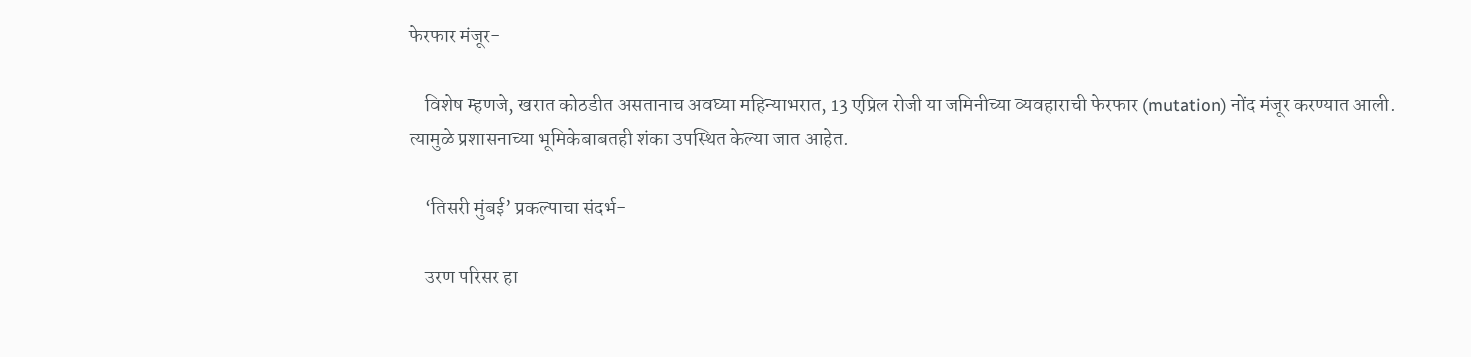फेरफार मंजूर-

    विशेष म्हणजे, खरात कोठडीत असतानाच अवघ्या महिन्याभरात, 13 एप्रिल रोजी या जमिनीच्या व्यवहाराची फेरफार (mutation) नोंद मंजूर करण्यात आली. त्यामुळे प्रशासनाच्या भूमिकेबाबतही शंका उपस्थित केल्या जात आहेत.

    ‘तिसरी मुंबई’ प्रकल्पाचा संदर्भ-

    उरण परिसर हा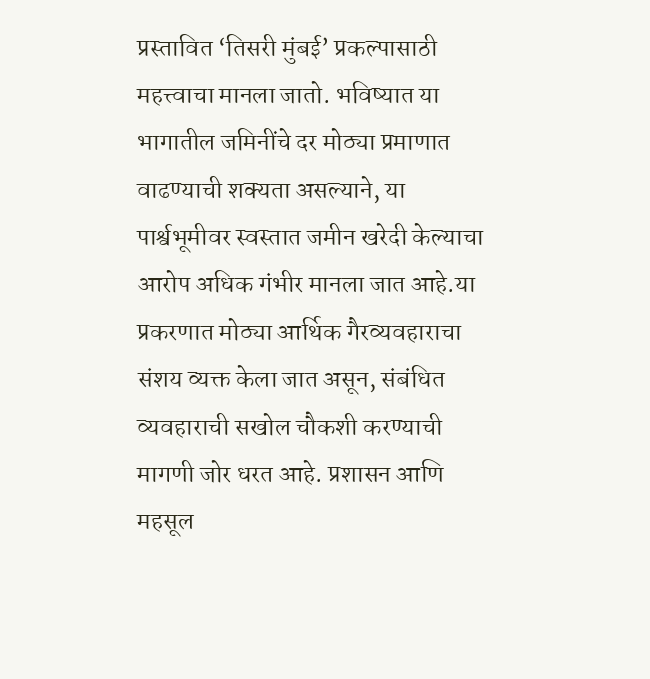प्रस्तावित ‘तिसरी मुंबई’ प्रकल्पासाठी महत्त्वाचा मानला जातो. भविष्यात या भागातील जमिनींचे दर मोठ्या प्रमाणात वाढण्याची शक्यता असल्याने, या पार्श्वभूमीवर स्वस्तात जमीन खरेदी केल्याचा आरोप अधिक गंभीर मानला जात आहे.या प्रकरणात मोठ्या आर्थिक गैरव्यवहाराचा संशय व्यक्त केला जात असून, संबंधित व्यवहाराची सखोल चौकशी करण्याची मागणी जोर धरत आहे. प्रशासन आणि महसूल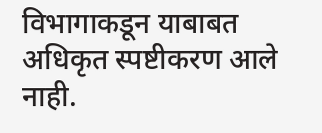विभागाकडून याबाबत अधिकृत स्पष्टीकरण आले नाही.